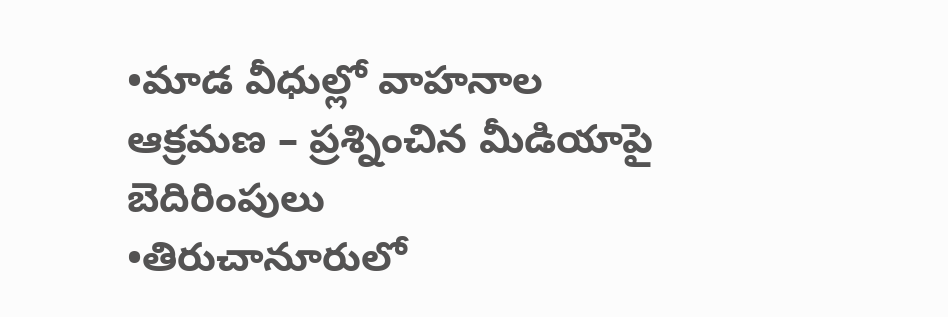•మాడ వీధుల్లో వాహనాల ఆక్రమణ – ప్రశ్నించిన మీడియాపై బెదిరింపులు
•తిరుచానూరులో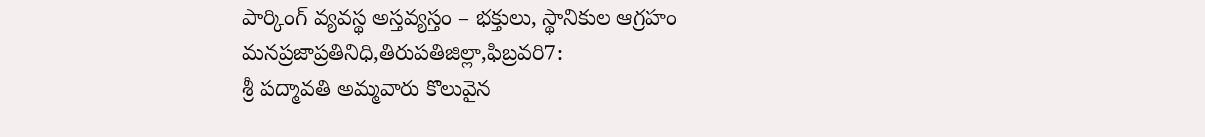పార్కింగ్ వ్యవస్థ అస్తవ్యస్తం – భక్తులు, స్థానికుల ఆగ్రహం
మనప్రజాప్రతినిధి,తిరుపతిజిల్లా,ఫిబ్రవరి7:
శ్రీ పద్మావతి అమ్మవారు కొలువైన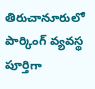తిరుచానూరులో పార్కింగ్ వ్యవస్థ పూర్తిగా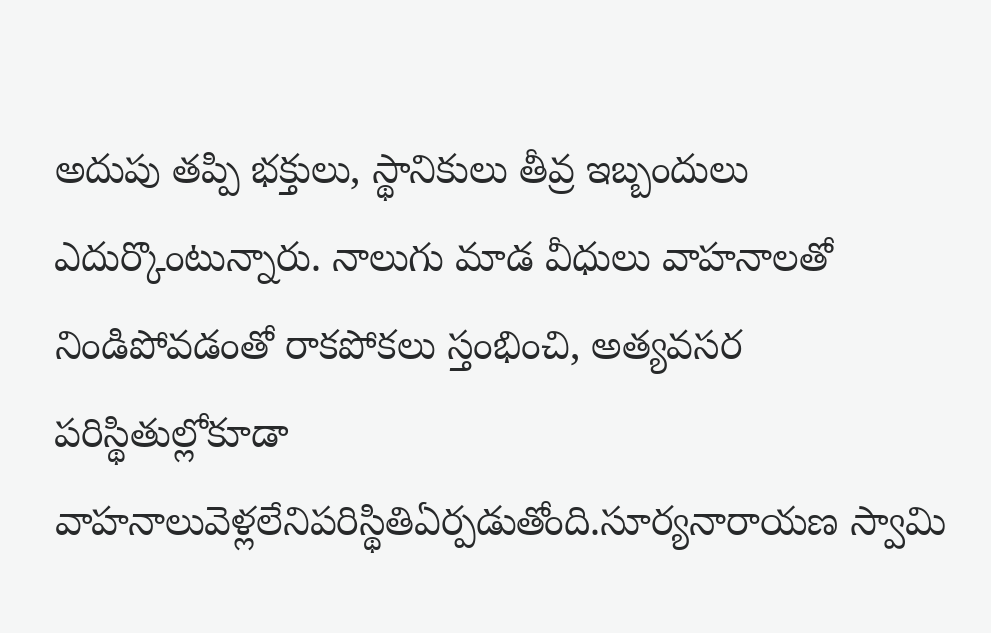అదుపు తప్పి భక్తులు, స్థానికులు తీవ్ర ఇబ్బందులు ఎదుర్కొంటున్నారు. నాలుగు మాడ వీధులు వాహనాలతో నిండిపోవడంతో రాకపోకలు స్తంభించి, అత్యవసర పరిస్థితుల్లోకూడా వాహనాలువెళ్లలేనిపరిస్థితిఏర్పడుతోంది.సూర్యనారాయణ స్వామి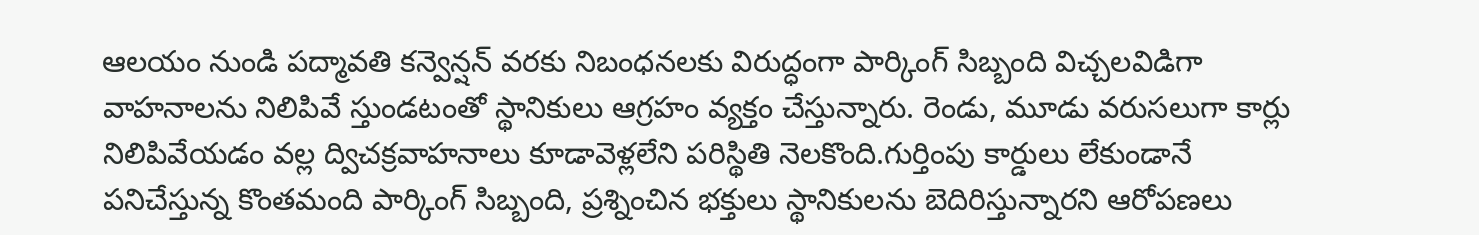ఆలయం నుండి పద్మావతి కన్వెన్షన్ వరకు నిబంధనలకు విరుద్ధంగా పార్కింగ్ సిబ్బంది విచ్చలవిడిగా వాహనాలను నిలిపివే స్తుండటంతో స్థానికులు ఆగ్రహం వ్యక్తం చేస్తున్నారు. రెండు, మూడు వరుసలుగా కార్లు నిలిపివేయడం వల్ల ద్విచక్రవాహనాలు కూడావెళ్లలేని పరిస్థితి నెలకొంది.గుర్తింపు కార్డులు లేకుండానే పనిచేస్తున్న కొంతమంది పార్కింగ్ సిబ్బంది, ప్రశ్నించిన భక్తులు స్థానికులను బెదిరిస్తున్నారని ఆరోపణలు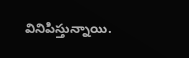వినిపిస్తున్నాయి.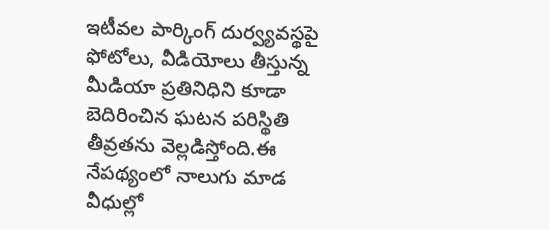ఇటీవల పార్కింగ్ దుర్వ్యవస్థపై ఫోటోలు, వీడియోలు తీస్తున్న మీడియా ప్రతినిధిని కూడా బెదిరించిన ఘటన పరిస్థితి తీవ్రతను వెల్లడిస్తోంది.ఈ నేపథ్యంలో నాలుగు మాడ వీధుల్లో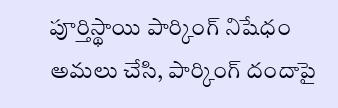పూర్తిస్థాయి పార్కింగ్ నిషేధం అమలు చేసి, పార్కింగ్ దందాపై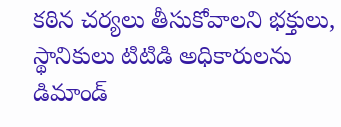కఠిన చర్యలు తీసుకోవాలని భక్తులు, స్థానికులు టిటిడి అధికారులను డిమాండ్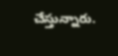చేస్తున్నారు.